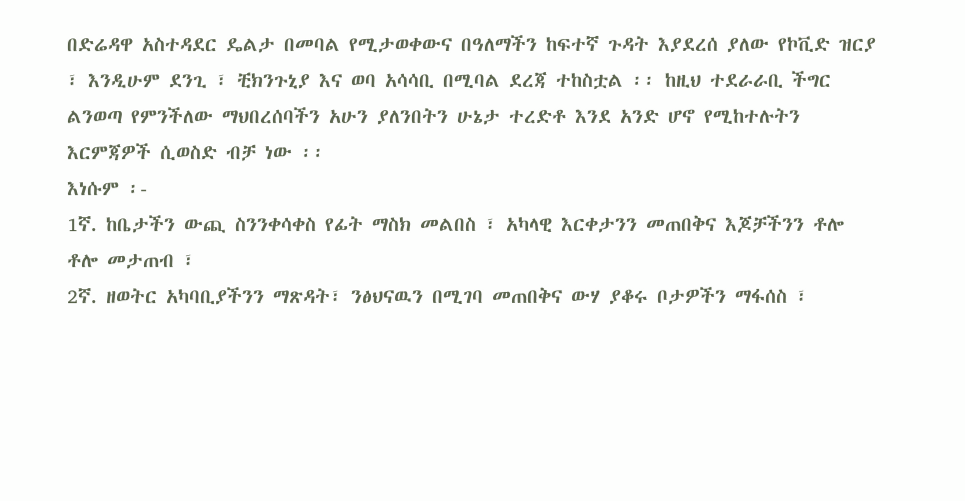በድሬዳዋ አስተዳደር ዴልታ በመባል የሚታወቀውና በዓለማችን ከፍተኛ ጉዳት እያደረሰ ያለው የኮቪድ ዝርያ ፣ እንዲሁም ደንጊ ፣ ቺክንጉኒያ እና ወባ አሳሳቢ በሚባል ደረጃ ተከስቷል ፡፡ ከዚህ ተደራራቢ ችግር ልንወጣ የምንችለው ማህበረሰባችን አሁን ያለንበትን ሁኔታ ተረድቶ እንደ አንድ ሆኖ የሚከተሉትን እርምጃዎች ሲወስድ ብቻ ነው ፡፡
እነሱም ፡-
1ኛ. ከቤታችን ውጪ ስንንቀሳቀስ የፊት ማስክ መልበስ ፣ አካላዊ እርቀታንን መጠበቅና እጆቻችንን ቶሎ ቶሎ መታጠብ ፣
2ኛ. ዘወትር አካባቢያችንን ማጽዳት፣ ንፅህናዉን በሚገባ መጠበቅና ውሃ ያቆሩ ቦታዎችን ማፋሰስ ፣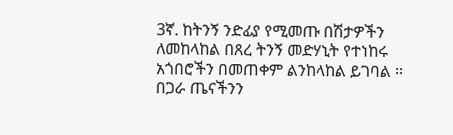3ኛ. ከትንኝ ንድፊያ የሚመጡ በሽታዎችን ለመከላከል በጸረ ትንኝ መድሃኒት የተነከሩ አጎበሮችን በመጠቀም ልንከላከል ይገባል ፡፡
በጋራ ጤናችንን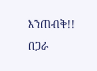እንጠብቅ!!
በጋራ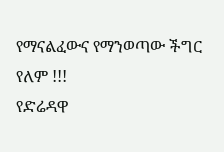የማናልፈውና የማንወጣው ችግር የለም !!!
የድሬዳዋ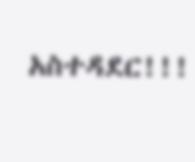አስተዳደር!!!